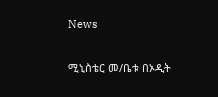News

ሚኒስቴር መ/ቤቱ በኦዲት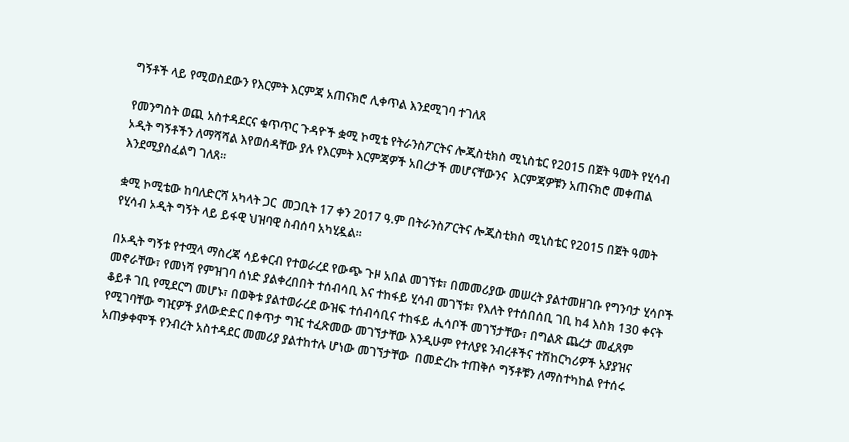ግኝቶች ላይ የሚወስደውን የእርምት እርምጃ አጠናክሮ ሊቀጥል እንደሚገባ ተገለጸ

የመንግስት ወጪ አስተዳደርና ቁጥጥር ጉዳዮች ቋሚ ኮሚቴ የትራንስፖርትና ሎጂስቲክስ ሚኒስቴር የ2015 በጀት ዓመት የሂሳብ ኦዲት ግኝቶችን ለማሻሻል እየወሰዳቸው ያሉ የእርምት እርምጃዎች አበረታች መሆናቸውንና  እርምጃዎቹን አጠናክሮ መቀጠል እንደሚያስፈልግ ገለጸ፡፡

ቋሚ ኮሚቴው ከባለድርሻ አካላት ጋር  መጋቢት 17 ቀን 2017 ዓ.ም በትራንስፖርትና ሎጂስቲክስ ሚኒስቴር የ2015 በጀት ዓመት የሂሳብ ኦዲት ግኝት ላይ ይፋዊ ህዝባዊ ስብሰባ አካሂዷል፡፡

በኦዲት ግኝቱ የተሟላ ማስረጃ ሳይቀርብ የተወራረደ የውጭ ጉዞ አበል መገኘቱ፣ በመመሪያው መሠረት ያልተመዘገቡ የግንባታ ሂሳቦች መኖራቸው፣ የመነሻ የምዝገባ ሰነድ ያልቀረበበት ተሰብሳቢ እና ተከፋይ ሂሳብ መገኘቱ፣ የእለት የተሰበሰቢ ገቢ ከ4 እስክ 130 ቀናት ቆይቶ ገቢ የሚደርግ መሆኑ፣ በወቅቱ ያልተወራረደ ውዝፍ ተሰብሳቢና ተከፋይ ሒሳቦች መገኘታቸው፣ በግልጽ ጨረታ መፈጸም የሚገባቸው ግዢዎች ያለውድድር በቀጥታ ግዢ ተፈጽመው መገኘታቸው እንዲሁም የተለያዩ ንብረቶችና ተሽከርካሪዎች አያያዝና አጠቃቀሞች የንብረት አስተዳደር መመሪያ ያልተከተሉ ሆነው መገኘታቸው  በመድረኩ ተጠቅሶ ግኝቶቹን ለማስተካከል የተሰሩ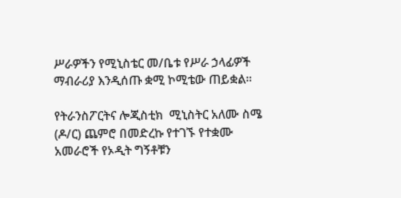ሥራዎችን የሚኒስቴር መ/ቤቱ የሥራ ኃላፊዎች ማብራሪያ እንዲሰጡ ቋሚ ኮሚቴው ጠይቋል፡፡

የትራንስፖርትና ሎጂስቲክ  ሚኒስትር አለሙ ስሜ (ዶ/ር) ጨምሮ በመድረኩ የተገኙ የተቋሙ አመራሮች የኦዲት ግኝቶቹን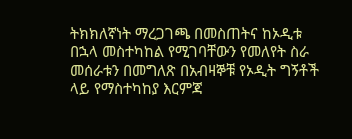ትክክለኛነት ማረጋገጫ በመስጠትና ከኦዲቱ በኋላ መስተካከል የሚገባቸውን የመለየት ስራ መሰራቱን በመግለጽ በአብዛኞቹ የኦዲት ግኝቶች ላይ የማስተካከያ እርምጃ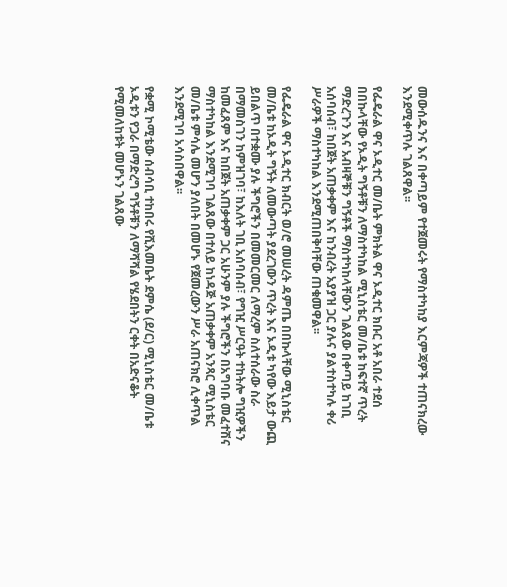መውሰዱንና እና በቀጣይም የተጀመሩት የማስተካከያ እርምጃዎች ተጠናክረው እንደሚቀጥሉ ገልጸዋል፡፡

የፌዴራል ዋና ኦዲተር መ/ቤት ምክትል ዋና ኦዲተር ክቡር አቶ አበራ ተደሰ በበኩላቸው የኦዲት ግኝቶቹን ለማስተካከል ሚኒስቴር መ/ቤቱ ከፍተኛ ጥረት ማድረጉን እና አብዛኞቹን ግኝቶች ማስተካከላቸውን ገልጸው በቀጣይ ከገቢ አሰባሰብ፣ ከበጀት አጠቃቀም እና ከንብረት አያያዝ ጋር ያሉና ያልተስተካሉ ቀሪ ሥራዎች ማስተካከል እንደሚጠበቅባቸው ጠቁመዋል፡፡

የፌዴራል ዋና ኦዲተር ክብርት ወ/ሮ መሠረት ዳምጤ በበኩላቸው ሚኒስቴር መ/ቤቱ ከኦዲት ግኝት ለመውጣት ያደረገውን ጥረት እና ኦዲቱ ካየው እይታ ውጪ ይበልጥ በተቋሙ ያሉ ችግሮችን በመመርመር ለማረም ስለተሰራው ስራ በማመስገን ከምዝገባ፣ ከእለት ገቢ አሰባሰብ፣ የግዢ ሥርዓት ተከትሎ ግዢዎችን ከመፈጸም እና ከበጀት አጠቃቀም ጋር አሁንም ያሉ ችግሮችን በአግባቡ መፈተሽና ማስተካከል እንደሚገባ ገልጸው በተለይ ከነዳጅ አጠቃቀም አንጻር ሚኒስቴር መ/ቤቱ ምሳሌ መሆን ያለበት በመሆኑ የጀመረውን ሥራ አጠናክሮ ሊቀጥል እንደሚገባ አሳስበዋል፡፡

የቋሚ ኮሚቴው ሰብሳቢ ተከበሩ የሺእመቤት ደምሴ (ደ/ር) ሚኒስቴር መ/ቤቱ ኦዲቱን የጋራ በማድረግ ግኝቶቹን ለማሻሻል የሄደበትን ርቀት በአድናቆት የሚመለከቱት መሆኑን ገልጸው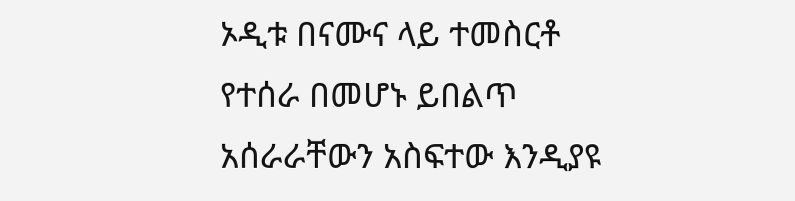ኦዲቱ በናሙና ላይ ተመስርቶ የተሰራ በመሆኑ ይበልጥ አሰራራቸውን አስፍተው እንዲያዩ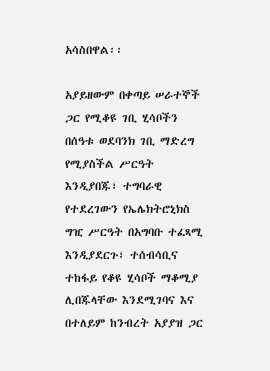አሳስበዋል፡፡

አያይዘውም በቀጣይ ሠራተኞች ጋር የሚቆዩ ገቢ ሂሳቦችን በሰዓቱ ወደባንክ ገቢ ማድረግ የሚያስችል ሥርዓት እንዲያበጁ፣ ተግባራዊ የተደረገውን የኤሌክትሮኒክስ ግዢ ሥርዓት በአግባቡ ተፈጻሚ እንዲያደርጉ፣ ተሰብሳቢና ተከፋይ የቆዩ ሂሳቦች ማቆሚያ ሊበጁላቸው እንደሚገባና እና በተለይም ከንብረት አያያዝ ጋር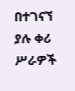በተገናኘ ያሉ ቀሪ ሥራዎች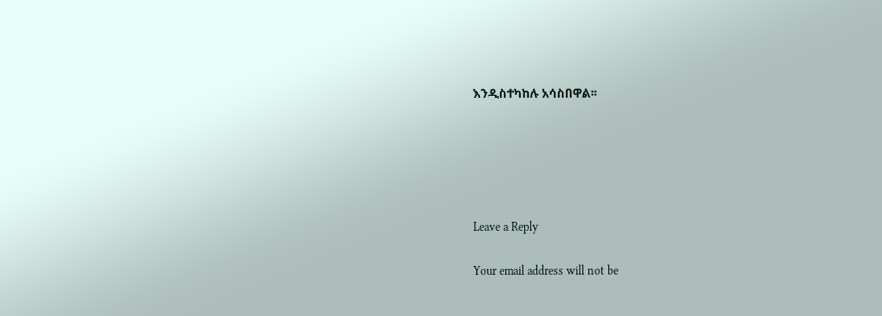እንዲስተካከሉ አሳስበዋል፡፡





Leave a Reply

Your email address will not be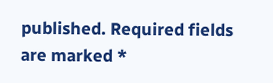published. Required fields are marked *